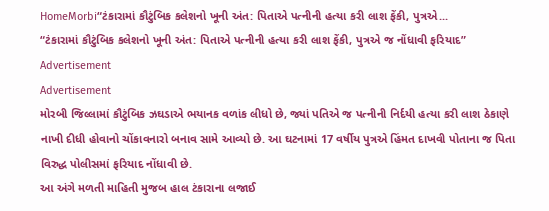HomeMorbi“ટંકારામાં કૌટુંબિક કલેશનો ખૂની અંત: પિતાએ પત્નીની હત્યા કરી લાશ ફેંકી, પુત્રએ...
“ટંકારામાં કૌટુંબિક કલેશનો ખૂની અંત: પિતાએ પત્નીની હત્યા કરી લાશ ફેંકી, પુત્રએ જ નોંધાવી ફરિયાદ”
Advertisement
Advertisement
મોરબી જિલ્લામાં કૌટુંબિક ઝઘડાએ ભયાનક વળાંક લીધો છે, જ્યાં પતિએ જ પત્નીની નિર્દયી હત્યા કરી લાશ ઠેકાણે નાખી દીધી હોવાનો ચોંકાવનારો બનાવ સામે આવ્યો છે. આ ઘટનામાં 17 વર્ષીય પુત્રએ હિંમત દાખવી પોતાના જ પિતા વિરુદ્ધ પોલીસમાં ફરિયાદ નોંધાવી છે.
આ અંગે મળતી માહિતી મુજબ હાલ ટંકારાના લજાઈ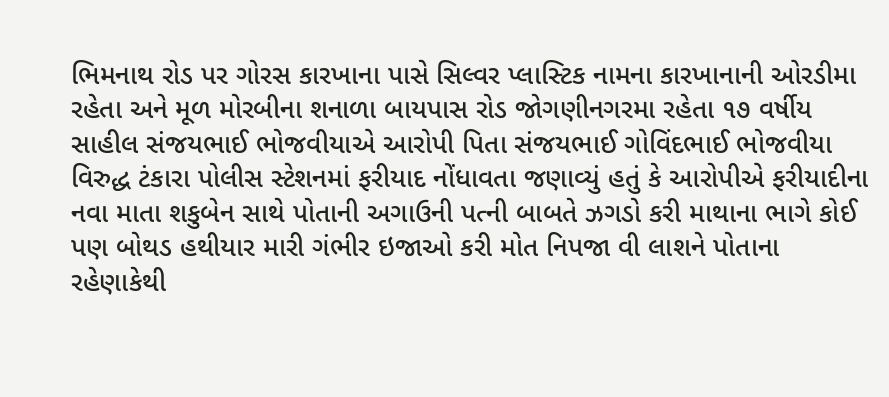ભિમનાથ રોડ પર ગોરસ કારખાના પાસે સિલ્વર પ્લાસ્ટિક નામના કારખાનાની ઓરડીમા રહેતા અને મૂળ મોરબીના શનાળા બાયપાસ રોડ જોગણીનગરમા રહેતા ૧૭ વર્ષીય સાહીલ સંજયભાઈ ભોજવીયાએ આરોપી પિતા સંજયભાઈ ગોવિંદભાઈ ભોજવીયા વિરુદ્ધ ટંકારા પોલીસ સ્ટેશનમાં ફરીયાદ નોંધાવતા જણાવ્યું હતું કે આરોપીએ ફરીયાદીના નવા માતા શકુબેન સાથે પોતાની અગાઉની પત્ની બાબતે ઝગડો કરી માથાના ભાગે કોઈ પણ બોથડ હથીયાર મારી ગંભીર ઇજાઓ કરી મોત નિપજા વી લાશને પોતાના રહેણાકેથી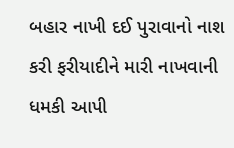બહાર નાખી દઈ પુરાવાનો નાશ કરી ફરીયાદીને મારી નાખવાની ધમકી આપી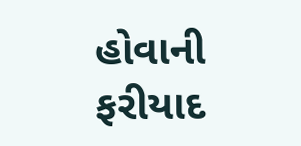હોવાની ફરીયાદ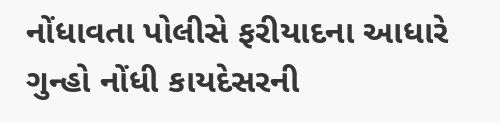નોંધાવતા પોલીસે ફરીયાદના આધારે ગુન્હો નોંધી કાયદેસરની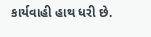કાર્યવાહી હાથ ધરી છે.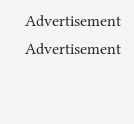Advertisement
Advertisement